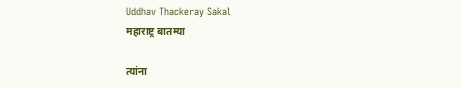Uddhav Thackeray Sakal
महाराष्ट्र बातम्या

त्यांना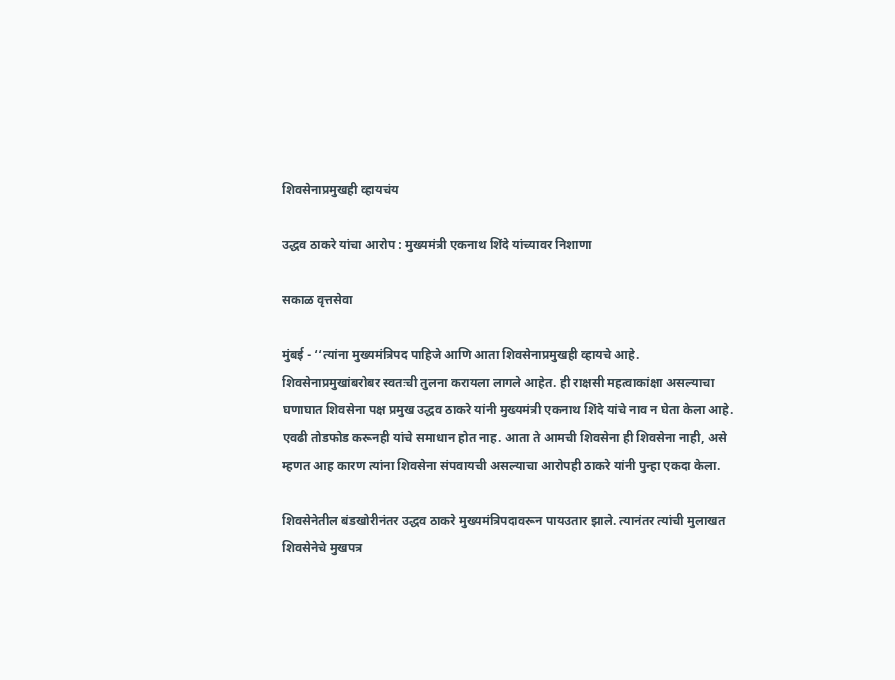शिवसेनाप्रमुखही व्हायचंय

उद्धव ठाकरे यांचा आरोप : मुख्यमंत्री एकनाथ शिंदे यांच्यावर निशाणा

सकाळ वृत्तसेवा

मुंबई - ‘‘त्यांना मुख्यमंत्रिपद पाहिजे आणि आता शिवसेनाप्रमुखही व्हायचे आहे. शिवसेनाप्रमुखांबरोबर स्वतःची तुलना करायला लागले आहेत. ही राक्षसी महत्वाकांक्षा असल्याचा घणाघात शिवसेना पक्ष प्रमुख उद्धव ठाकरे यांनी मुख्यमंत्री एकनाथ शिंदे यांचे नाव न घेता केला आहे. एवढी तोडफोड करूनही यांचे समाधान होत नाह. आता ते आमची शिवसेना ही शिवसेना नाही, असे म्हणत आह कारण त्यांना शिवसेना संपवायची असल्याचा आरोपही ठाकरे यांनी पुन्हा एकदा केला.

शिवसेनेतील बंडखोरीनंतर उद्धव ठाकरे मुख्यमंत्रिपदावरून पायउतार झाले. त्यानंतर त्यांची मुलाखत शिवसेनेचे मुखपत्र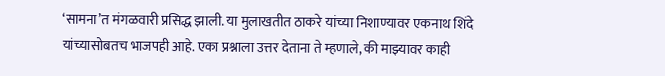‘सामना’त मंगळवारी प्रसिद्ध झाली. या मुलाखतीत ठाकरे यांच्या निशाण्यावर एकनाथ शिंदे यांच्यासोबतच भाजपही आहे. एका प्रश्नाला उत्तर देताना ते म्हणाले, की माझ्यावर काही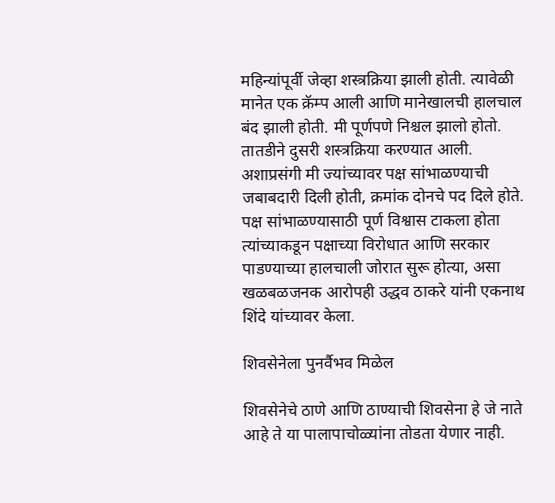महिन्यांपूर्वी जेव्हा शस्त्रक्रिया झाली होती. त्यावेळी मानेत एक क्रॅम्प आली आणि मानेखालची हालचाल बंद झाली होती. मी पूर्णपणे निश्चल झालो होतो. तातडीने दुसरी शस्त्रक्रिया करण्यात आली. अशाप्रसंगी मी ज्यांच्यावर पक्ष सांभाळण्याची जबाबदारी दिली होती, क्रमांक दोनचे पद दिले होते. पक्ष सांभाळण्यासाठी पूर्ण विश्वास टाकला होता त्यांच्याकडून पक्षाच्या विरोधात आणि सरकार पाडण्याच्या हालचाली जोरात सुरू होत्या, असा खळबळजनक आरोपही उद्धव ठाकरे यांनी एकनाथ शिंदे यांच्यावर केला.

शिवसेनेला पुनर्वैभव मिळेल

शिवसेनेचे ठाणे आणि ठाण्याची शिवसेना हे जे नाते आहे ते या पालापाचोळ्यांना तोडता येणार नाही.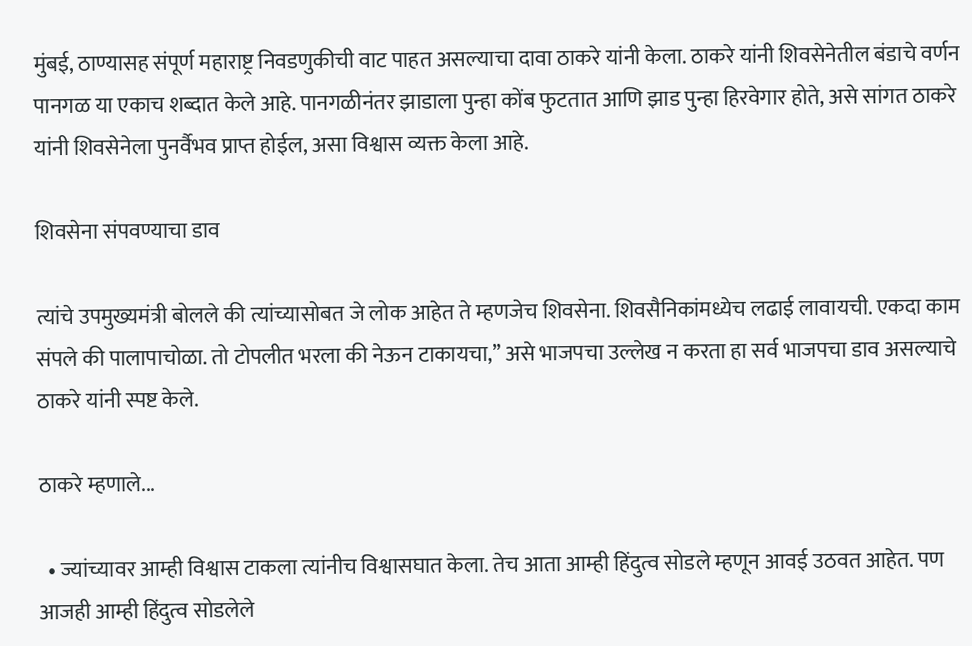मुंबई, ठाण्यासह संपूर्ण महाराष्ट्र निवडणुकीची वाट पाहत असल्याचा दावा ठाकरे यांनी केला. ठाकरे यांनी शिवसेनेतील बंडाचे वर्णन पानगळ या एकाच शब्दात केले आहे. पानगळीनंतर झाडाला पुन्हा कोंब फुटतात आणि झाड पुन्हा हिरवेगार होते, असे सांगत ठाकरे यांनी शिवसेनेला पुनर्वैभव प्राप्त होईल, असा विश्वास व्यक्त केला आहे.

शिवसेना संपवण्याचा डाव

त्यांचे उपमुख्यमंत्री बोलले की त्यांच्यासोबत जे लोक आहेत ते म्हणजेच शिवसेना. शिवसैनिकांमध्येच लढाई लावायची. एकदा काम संपले की पालापाचोळा. तो टोपलीत भरला की नेऊन टाकायचा,’’ असे भाजपचा उल्लेख न करता हा सर्व भाजपचा डाव असल्याचे ठाकरे यांनी स्पष्ट केले.

ठाकरे म्हणाले...

  • ज्यांच्यावर आम्ही विश्वास टाकला त्यांनीच विश्वासघात केला. तेच आता आम्ही हिंदुत्व सोडले म्हणून आवई उठवत आहेत. पण आजही आम्ही हिंदुत्व सोडलेले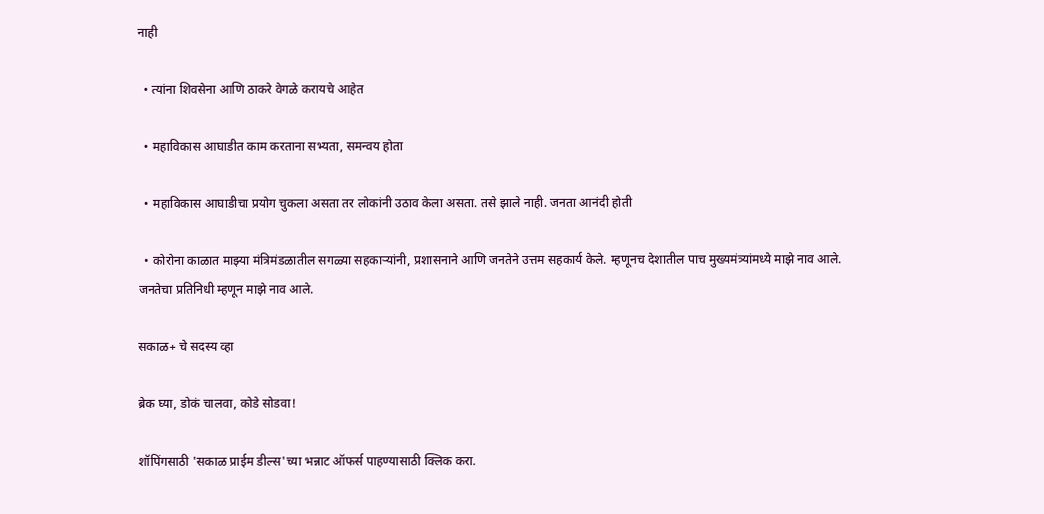नाही

  • त्यांना शिवसेना आणि ठाकरे वेगळे करायचे आहेत

  • महाविकास आघाडीत काम करताना सभ्यता, समन्वय होता

  • महाविकास आघाडीचा प्रयोग चुकला असता तर लोकांनी उठाव केला असता. तसे झाले नाही. जनता आनंदी होती

  • कोरोना काळात माझ्या मंत्रिमंडळातील सगळ्या सहकाऱ्यांनी, प्रशासनाने आणि जनतेने उत्तम सहकार्य केले. म्हणूनच देशातील पाच मुख्यमंत्र्यांमध्ये माझे नाव आले. जनतेचा प्रतिनिधी म्हणून माझे नाव आले.

सकाळ+ चे सदस्य व्हा

ब्रेक घ्या, डोकं चालवा, कोडे सोडवा!

शॉपिंगसाठी 'सकाळ प्राईम डील्स'च्या भन्नाट ऑफर्स पाहण्यासाठी क्लिक करा.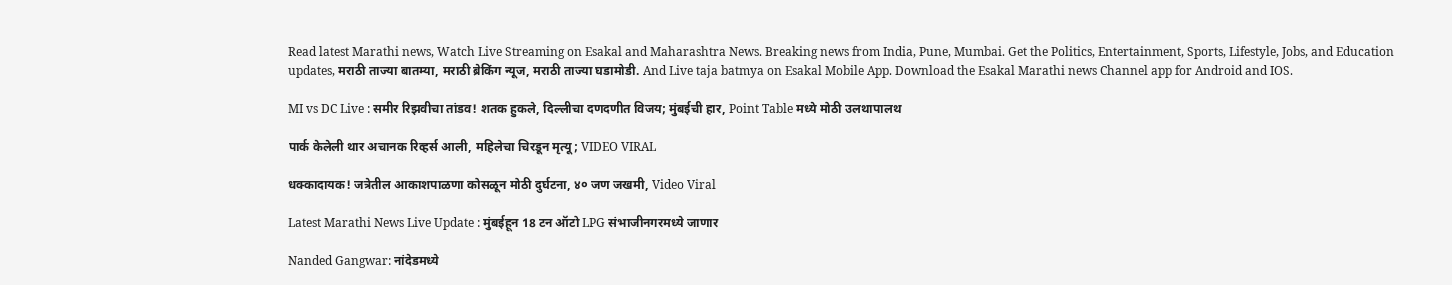Read latest Marathi news, Watch Live Streaming on Esakal and Maharashtra News. Breaking news from India, Pune, Mumbai. Get the Politics, Entertainment, Sports, Lifestyle, Jobs, and Education updates, मराठी ताज्या बातम्या, मराठी ब्रेकिंग न्यूज, मराठी ताज्या घडामोडी. And Live taja batmya on Esakal Mobile App. Download the Esakal Marathi news Channel app for Android and IOS.

MI vs DC Live : समीर रिझवीचा तांडव! शतक हुकले, दिल्लीचा दणदणीत विजय; मुंबईची हार, Point Table मध्ये मोठी उलथापालथ

पार्क केलेली थार अचानक रिव्हर्स आली, महिलेचा चिरडून मृत्यू; VIDEO VIRAL

धक्कादायक! जत्रेतील आकाशपाळणा कोसळून मोठी दुर्घटना, ४० जण जखमी, Video Viral

Latest Marathi News Live Update : मुंबईहून 18 टन ऑटो LPG संभाजीनगरमध्ये जाणार

Nanded Gangwar: नांदेडमध्ये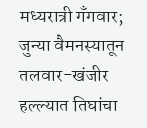मध्यरात्री गॅंगवार; जुन्या वैमनस्यातून तलवार-खंजीर हल्ल्यात तिघांचा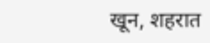खून, शहरात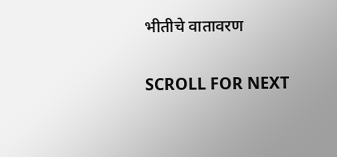भीतीचे वातावरण

SCROLL FOR NEXT